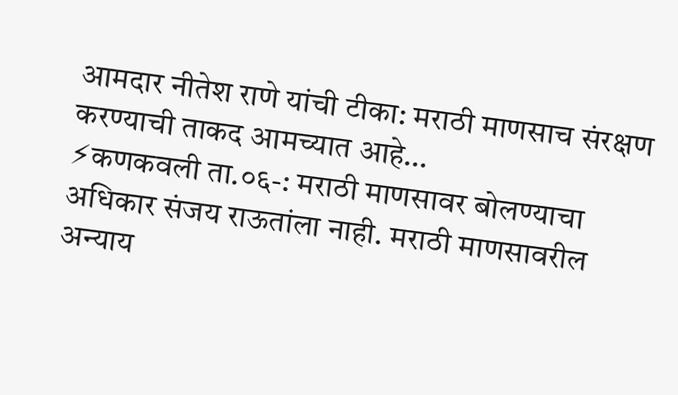आमदार नीतेश राणे यांची टीका: मराठी माणसाच संरक्षण करण्याची ताकद आमच्यात आहे…
⚡कणकवली ता.०६-: मराठी माणसावर बोलण्याचा अधिकार संजय राऊतांला नाही. मराठी माणसावरील अन्याय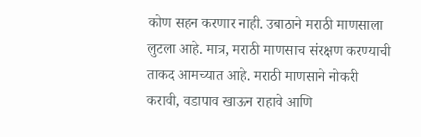कोण सहन करणार नाही. उबाठाने मराठी माणसाला लुटला आहे. मात्र, मराठी माणसाच संरक्षण करण्याची ताकद आमच्यात आहे. मराठी माणसाने नोकरी करावी, वडापाव खाऊन राहावे आणि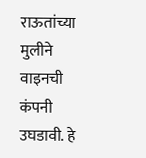राऊतांच्या मुलीने वाइनची कंपनी उघडावी. हे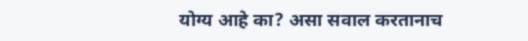योग्य आहे का? असा सवाल करतानाच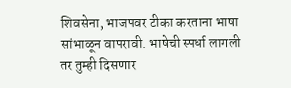शिवसेना, भाजपवर टीका करताना भाषा सांभाळून वापरावी. भाषेची स्पर्धा लागली तर तुम्ही दिसणार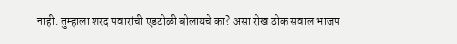नाही. तुम्हाला शरद पवारांची एडटोळी बोलायचे का? असा रोख ठोक सवाल भाजप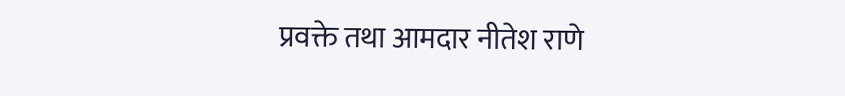प्रवक्ते तथा आमदार नीतेश राणे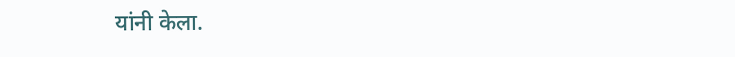यांनी केला.